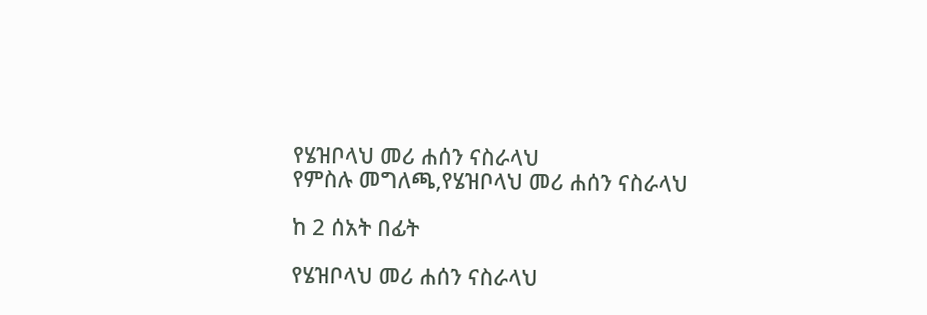የሄዝቦላህ መሪ ሐሰን ናስራላህ
የምስሉ መግለጫ,የሄዝቦላህ መሪ ሐሰን ናስራላህ

ከ 2 ሰአት በፊት

የሄዝቦላህ መሪ ሐሰን ናስራላህ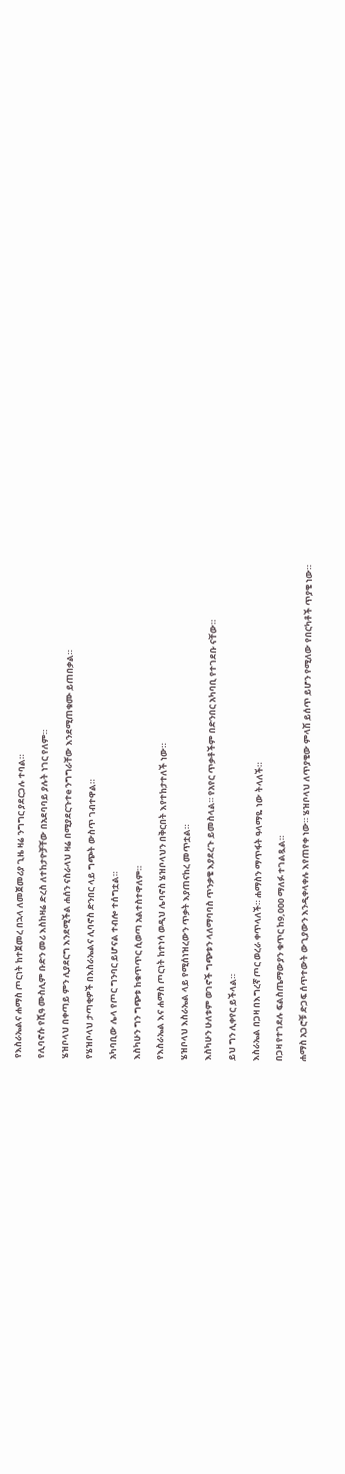የእስራኤልና ሐማስ ጦርነት ከተጀመረ በኋላ ለመጀመሪያ ጊዜ ዛሬ ንግግር ያደርጋሉ ተባል።

የሊባኖሱ የሺዓ ሙስሊም ቡድን መሪ እስከዛሬ ድረስ ለተከታዮቻቸው በአደባባይ ያሉት ነገር የለም።

ሄዝቦላህ በቀጣይ ምን ሊያደርግ እንደሚችል ሐሰን ናስራላህ ዛሬ በሚያደርጉተe ንግግራቸው እንደሚጠቁሙ ይጠበቃል።

የሄዝቦላህ ታጣቂዎች በእስራኤልና ሊባኖስ ድንበር ላይ ግጭት ውስጥ ገብተዋል።

አካባቢው ሌላ የጦር ግንባር ይሆናል ተብሎ ተሰግቷል።

እስካሁን ግን ግጭቱ ከቁጥጥር ሲወጣ አልተስተዋለም።

የእስራኤል እና ሐማስ ጦርነት ከተነሳ ወዲህ ሌባኖስ ሄዝቦላህን በቅርበት እየተከታተለች ነው።

ሄዝቦላህ እስራኤል ላይ የሚሰነዝረውን ጥቃት እያጠናከረ መጥቷል።

እስካሁን ሁለቱም ወገኖች ግጭቱን ላለማባባስ ጥንቃቄ እያደረጉ ይመስላል። የአየር ጥቃቶችም በድንበር አካባቢ የተገደቡ ናቸው።

ይህ ግን ሊቀየር ይችላል።

እስራኤል በጋዛ በእግረኛ ጦር ወረራ ቀጥላለች። ሐማስን ማጥፋት ዓላማዬ ነው ትላለች።

በጋዛ የተገደሉ ፍልስጤማውያን ቁጥር ከ9,000 ማለፉ ተገልጿል።

ሐማስ አጋሮቹ ድጋፍ ሰጥተውት ውጊያውን እንዲቀላቀሉ እየጠየቀ ነው። ሄዝቦላህ ለጥያቄው ምላሽ ይሰጥ ይሆን የሚለው የበርካቶች ጥያቄ ነው።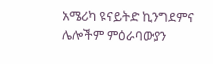አሜሪካ ዩናይትድ ኪንግደምና ሌሎችም ምዕራባውያን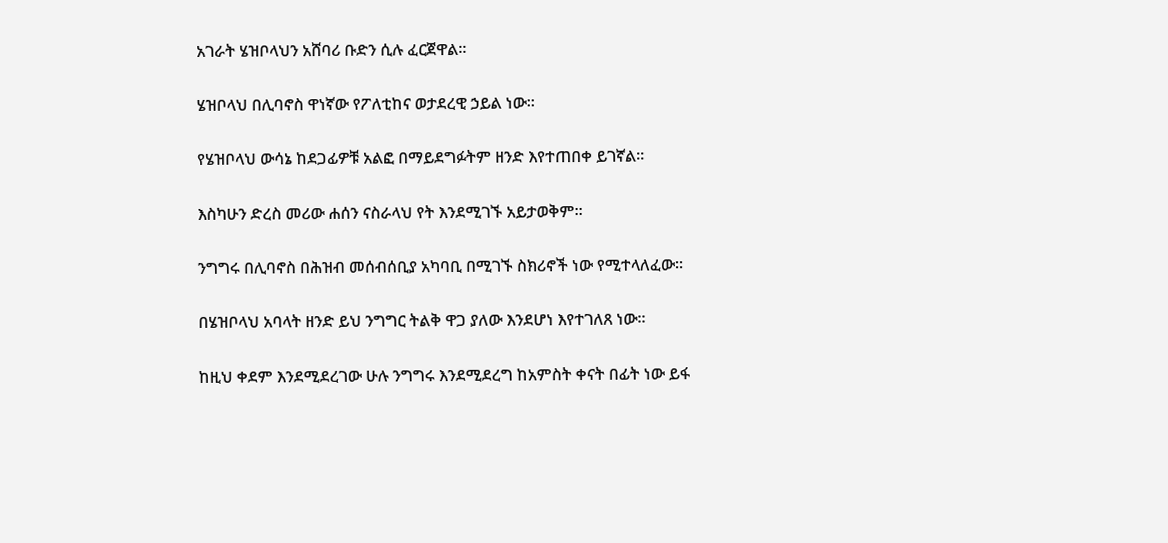አገራት ሄዝቦላህን አሸባሪ ቡድን ሲሉ ፈርጀዋል።

ሄዝቦላህ በሊባኖስ ዋነኛው የፖለቲከና ወታደረዊ ኃይል ነው።

የሄዝቦላህ ውሳኔ ከደጋፊዎቹ አልፎ በማይደግፉትም ዘንድ እየተጠበቀ ይገኛል።

እስካሁን ድረስ መሪው ሐሰን ናስራላህ የት እንደሚገኙ አይታወቅም።

ንግግሩ በሊባኖስ በሕዝብ መሰብሰቢያ አካባቢ በሚገኙ ስክሪኖች ነው የሚተላለፈው።

በሄዝቦላህ አባላት ዘንድ ይህ ንግግር ትልቅ ዋጋ ያለው እንደሆነ እየተገለጸ ነው።

ከዚህ ቀደም እንደሚደረገው ሁሉ ንግግሩ እንደሚደረግ ከአምስት ቀናት በፊት ነው ይፋ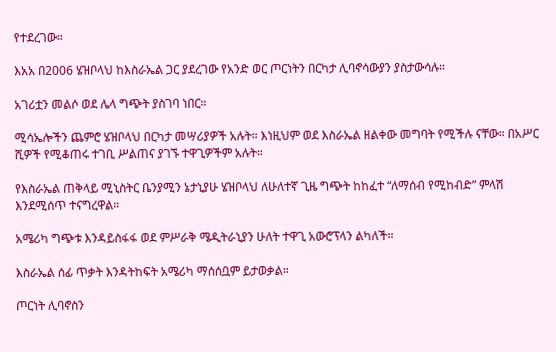የተደረገው።

እአአ በ2006 ሄዝቦላህ ከእስራኤል ጋር ያደረገው የአንድ ወር ጦርነትን በርካታ ሊባኖሳውያን ያስታውሳሉ።

አገሪቷን መልሶ ወደ ሌላ ግጭት ያስገባ ነበር።

ሚሳኤሎችን ጨምሮ ሄዝቦላህ በርካታ መሣሪያዎች አሉት። እነዚህም ወደ እስራኤል ዘልቀው መግባት የሚችሉ ናቸው። በአሥር ሺዎች የሚቆጠሩ ተገቢ ሥልጠና ያገኙ ተዋጊዎችም አሉት።

የእስራኤል ጠቅላይ ሚኒስትር ቤንያሚን ኔታኒያሁ ሄዝቦላህ ለሁለተኛ ጊዜ ግጭት ከከፈተ “ለማሰብ የሚከብድ” ምላሽ እንደሚሰጥ ተናግረዋል።

አሜሪካ ግጭቱ እንዳይስፋፋ ወደ ምሥራቅ ሜዲትራኒያን ሁለት ተዋጊ አውሮፕላን ልካለች።

እስራኤል ሰፊ ጥቃት እንዳትከፍት አሜሪካ ማሰሰቧም ይታወቃል።

ጦርነት ሊባኖስን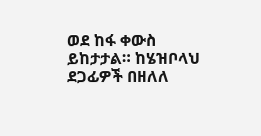ወደ ከፋ ቀውስ ይከታታል። ከሄዝቦላህ ደጋፊዎች በዘለለ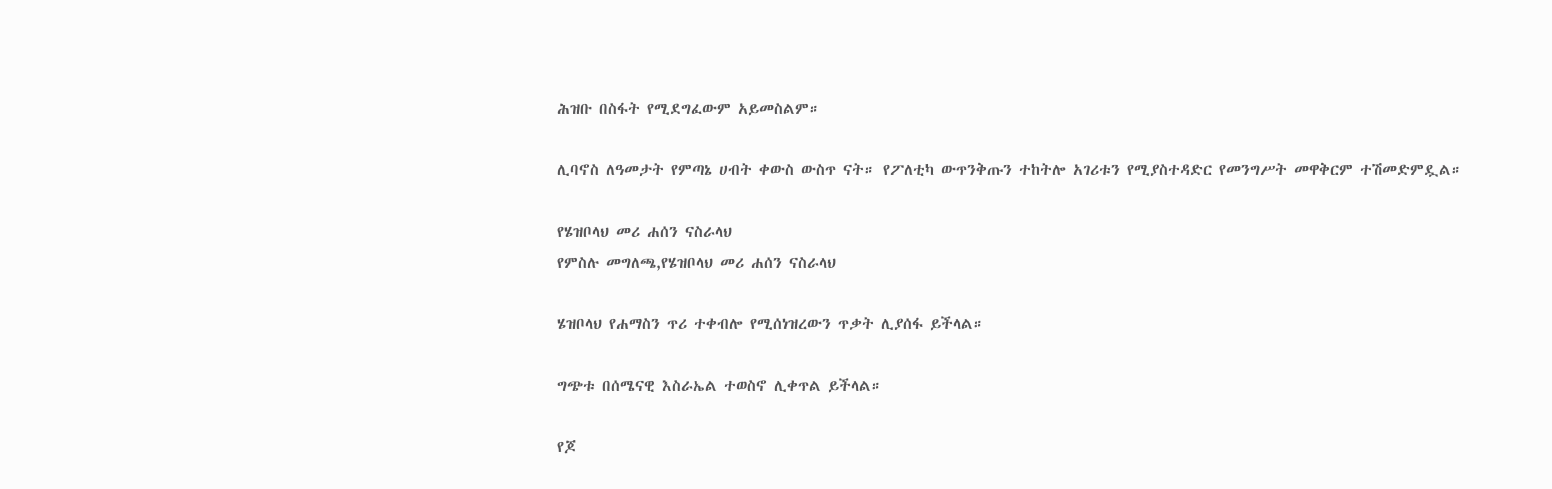ሕዝቡ በስፋት የሚደግፈውም አይመስልም።

ሊባኖስ ለዓመታት የምጣኔ ሀብት ቀውስ ውስጥ ናት። የፖለቲካ ውጥንቅጡን ተከትሎ አገሪቱን የሚያስተዳድር የመንግሥት መዋቅርም ተሽመድምዷል።

የሄዝቦላህ መሪ ሐሰን ናስራላህ
የምስሉ መግለጫ,የሄዝቦላህ መሪ ሐሰን ናስራላህ

ሄዝቦላህ የሐማስን ጥሪ ተቀብሎ የሚሰነዝረውን ጥቃት ሊያሰፋ ይችላል።

ግጭቱ በሰሜናዊ እስራኤል ተወስኖ ሊቀጥል ይችላል።

የጆ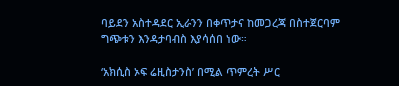ባይደን አስተዳደር ኢራንን በቀጥታና ከመጋረጃ በስተጀርባም ግጭቱን እንዳታባብስ እያሳሰበ ነው።

‘አክሲስ ኦፍ ሬዚስታንስ’ በሚል ጥምረት ሥር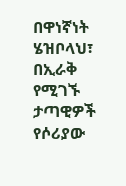በዋነኛነት ሄዝቦላህ፣ በኢራቅ የሚገኙ ታጣዊዎች የሶሪያው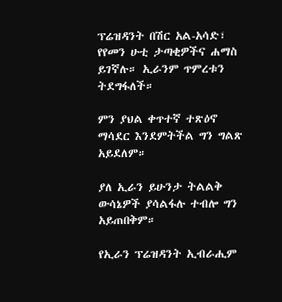ፕሬዝዳንት በሽር አል-አሳድ፣ የየመን ሁቲ ታጣቂዎችና ሐማስ ይገኛሉ። ኢራንም ጥምረቱን ትደግፋለች።

ምን ያህል ቀጥተኛ ተጽዕኖ ማሳደር እንደምትችል ግን ግልጽ አይደለም።

ያለ ኢራን ይሁንታ ትልልቅ ውሳኔዎች ያሳልፋሉ ተብሎ ግን አይጠበቅም።

የኢራን ፕሬዝዳንት ኢብራሒም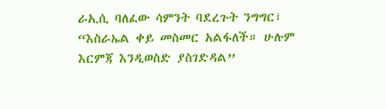ራኢሲ ባለፈው ሳምንት ባደረጉት ንግግር፣ “እስራኤል ቀይ መስመር አልፋለች። ሁሉም እርምጃ እንዲወስድ ያስገድዳል”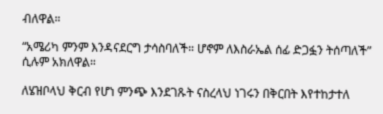ብለዋል።

“አሜሪካ ምንም እንዳናደርግ ታሳስባለች። ሆኖም ለእስራኤል ሰፊ ድጋፏን ትሰጣለች” ሲሉም አክለዋል።

ለሄዝቦላህ ቅርብ የሆነ ምንጭ እንደገጹት ናስረላህ ነገሩን በቅርበት እየተከታተለ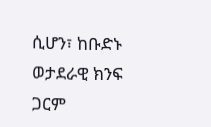ሲሆን፣ ከቡድኑ ወታደራዊ ክንፍ ጋርም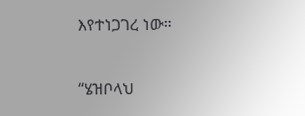እየተነጋገረ ነው።

“ሄዝቦላህ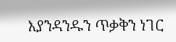እያንዳንዱን ጥቃቅን ነገር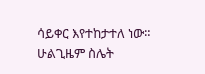ሳይቀር እየተከታተለ ነው። ሁልጊዜም ስሌት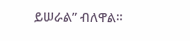ይሠራል” ብለዋል።